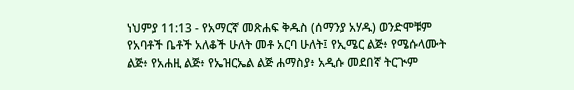ነህምያ 11:13 - የአማርኛ መጽሐፍ ቅዱስ (ሰማንያ አሃዱ) ወንድሞቹም የአባቶች ቤቶች አለቆች ሁለት መቶ አርባ ሁለት፤ የኢሜር ልጅ፥ የሜሱላሙት ልጅ፥ የአሐዚ ልጅ፥ የኤዝርኤል ልጅ ሐማስያ፥ አዲሱ መደበኛ ትርጒም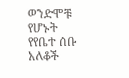ወንድሞቹ የሆኑት የየቤተ ሰቡ አለቆች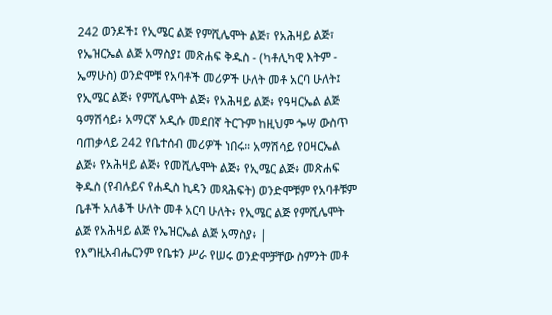242 ወንዶች፤ የኢሜር ልጅ የምሺሌሞት ልጅ፣ የአሕዛይ ልጅ፣ የኤዝርኤል ልጅ አማስያ፤ መጽሐፍ ቅዱስ - (ካቶሊካዊ እትም - ኤማሁስ) ወንድሞቹ የአባቶች መሪዎች ሁለት መቶ አርባ ሁለት፤ የኢሜር ልጅ፥ የምሺሌሞት ልጅ፥ የአሕዛይ ልጅ፥ የዓዛርኤል ልጅ ዓማሽሳይ፥ አማርኛ አዲሱ መደበኛ ትርጉም ከዚህም ጐሣ ውስጥ ባጠቃላይ 242 የቤተሰብ መሪዎች ነበሩ። አማሽሳይ የዐዛርኤል ልጅ፥ የአሕዛይ ልጅ፥ የመሺሌሞት ልጅ፥ የኢሜር ልጅ፥ መጽሐፍ ቅዱስ (የብሉይና የሐዲስ ኪዳን መጻሕፍት) ወንድሞቹም የአባቶቹም ቤቶች አለቆች ሁለት መቶ አርባ ሁለት፥ የኢሜር ልጅ የምሺሌሞት ልጅ የአሕዛይ ልጅ የኤዝርኤል ልጅ አማስያ፥ |
የእግዚአብሔርንም የቤቱን ሥራ የሠሩ ወንድሞቻቸው ስምንት መቶ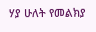ሃያ ሁለት የመልክያ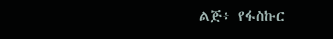ልጅ፥ የፋስኩር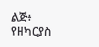ልጅ፥ የዘካርያስ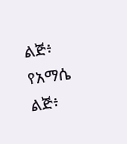ልጅ፥ የአማሴ ልጅ፥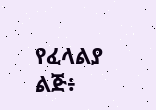የፈላልያ ልጅ፥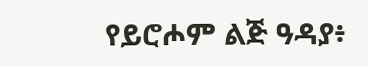የይሮሖም ልጅ ዓዳያ፥